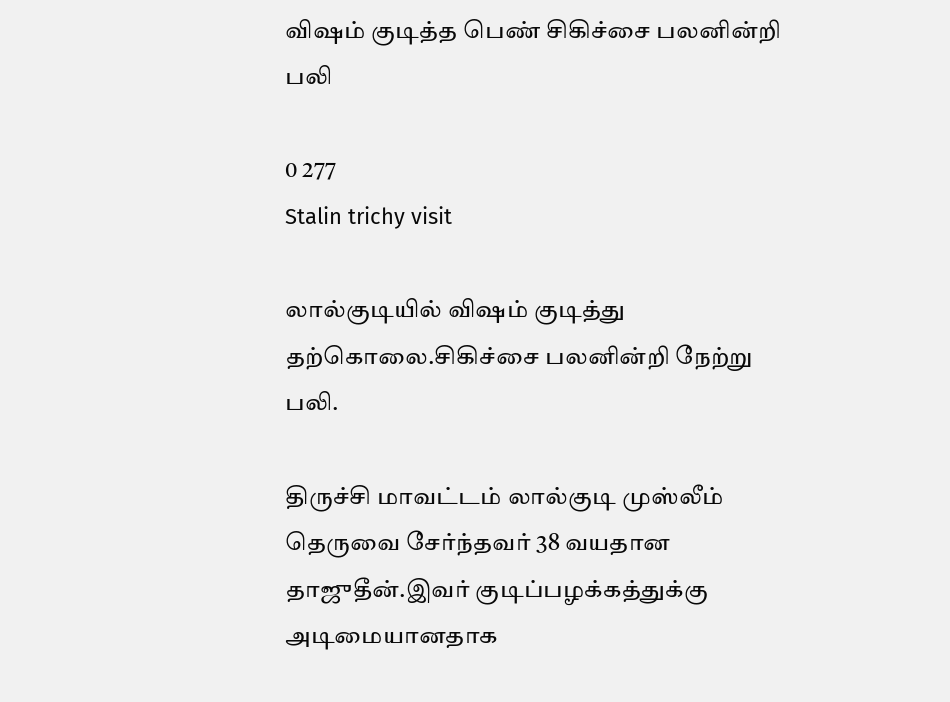விஷம் குடித்த பெண் சிகிச்சை பலனின்றி பலி

0 277
Stalin trichy visit

லால்குடியில் விஷம் குடித்து தற்கொலை.சிகிச்சை பலனின்றி நேற்று பலி.

திருச்சி மாவட்டம் லால்குடி முஸ்லீம் தெருவை சேர்ந்தவர் 38 வயதான தாஜுதீன்.இவர் குடிப்பழக்கத்துக்கு அடிமையானதாக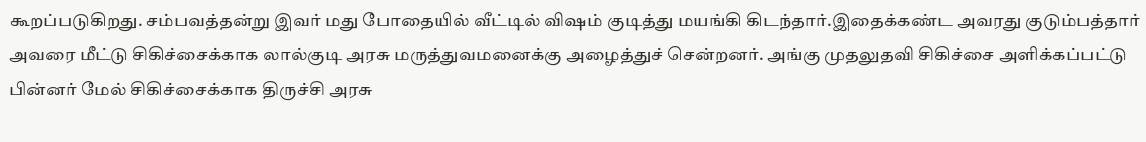கூறப்படுகிறது. சம்பவத்தன்று இவர் மது போதையில் வீட்டில் விஷம் குடித்து மயங்கி கிடந்தார்.இதைக்கண்ட அவரது குடும்பத்தார் அவரை மீட்டு சிகிச்சைக்காக லால்குடி அரசு மருத்துவமனைக்கு அழைத்துச் சென்றனர். அங்கு முதலுதவி சிகிச்சை அளிக்கப்பட்டு பின்னர் மேல் சிகிச்சைக்காக திருச்சி அரசு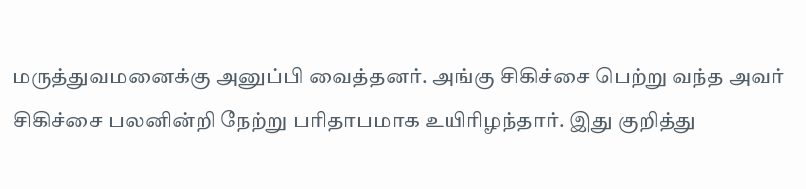மருத்துவமனைக்கு அனுப்பி வைத்தனர். அங்கு சிகிச்சை பெற்று வந்த அவர் சிகிச்சை பலனின்றி நேற்று பரிதாபமாக உயிரிழந்தார். இது குறித்து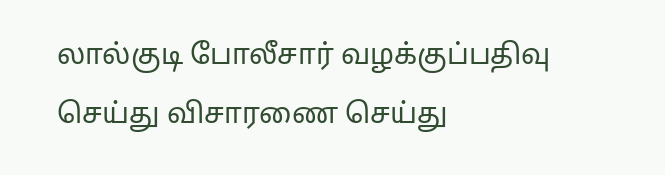லால்குடி போலீசார் வழக்குப்பதிவு செய்து விசாரணை செய்து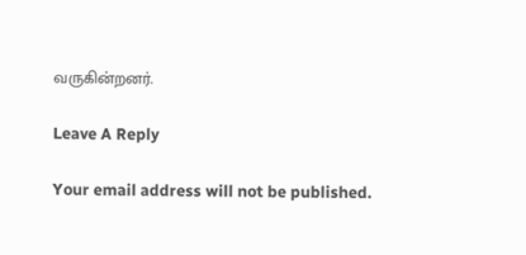வருகின்றனர்.

Leave A Reply

Your email address will not be published.